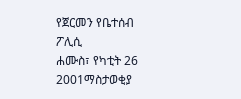የጀርመን የቤተሰብ ፖሊሲ
ሐሙስ፣ የካቲት 26 2001ማስታወቂያ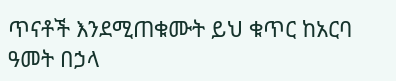ጥናቶች እንደሚጠቁሙት ይህ ቁጥር ከአርባ ዓመት በኃላ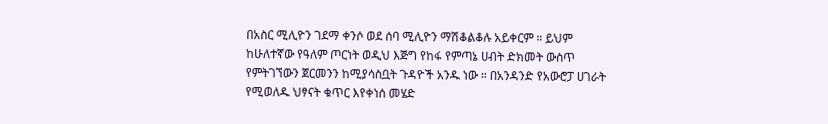በአስር ሚሊዮን ገደማ ቀንሶ ወደ ሰባ ሚሊዮን ማሽቆልቆሉ አይቀርም ። ይህም ከሁለተኛው የዓለም ጦርነት ወዲህ እጅግ የከፋ የምጣኔ ሀብት ድክመት ውስጥ የምትገኘውን ጀርመንን ከሚያሳስቧት ጉዳዮች አንዱ ነው ። በአንዳንድ የአውሮፓ ሀገራት የሚወለዱ ህፃናት ቁጥር እየቀነሰ መሄድ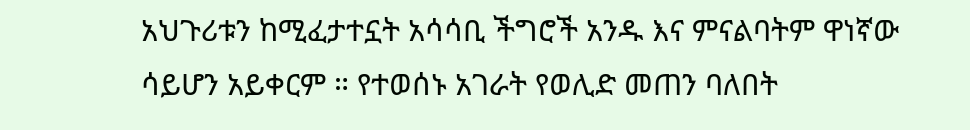አህጉሪቱን ከሚፈታተኗት አሳሳቢ ችግሮች አንዱ እና ምናልባትም ዋነኛው ሳይሆን አይቀርም ። የተወሰኑ አገራት የወሊድ መጠን ባለበት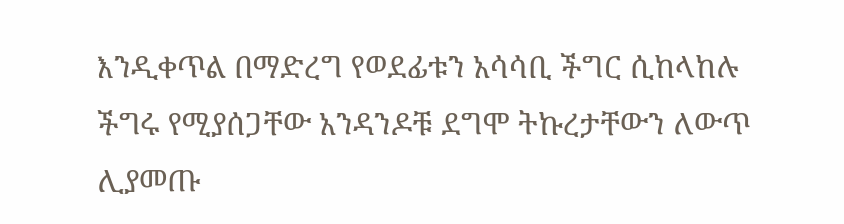እንዲቀጥል በማድረግ የወደፊቱን አሳሳቢ ችግር ሲከላከሉ ችግሩ የሚያሰጋቸው አንዳንዶቹ ደግሞ ትኩረታቸውን ለውጥ ሊያመጡ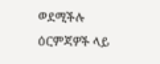ወደሚችሉ ዕርምጃዎች ላይ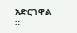አድርገዋል ።